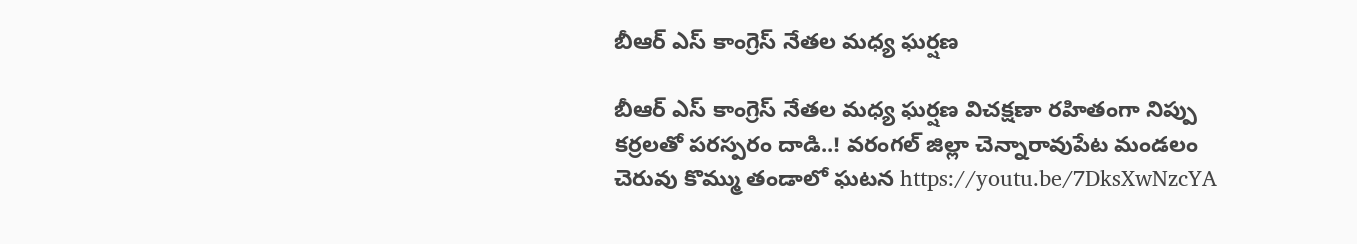బీఆర్ ఎస్ కాంగ్రెస్ నేత‌ల మ‌ధ్య ఘ‌ర్ష‌ణ‌

బీఆర్ ఎస్ కాంగ్రెస్ నేత‌ల మ‌ధ్య ఘ‌ర్ష‌ణ‌ విచ‌క్ష‌ణా ర‌హితంగా నిప్పు క‌ర్ర‌ల‌తో ప‌ర‌స్పరం దాడి..! వ‌రంగ‌ల్ జిల్లా చెన్నారావుపేట మండ‌లం చెరువు కొమ్ము తండాలో ఘ‌ట‌న‌ https://youtu.be/7DksXwNzcYA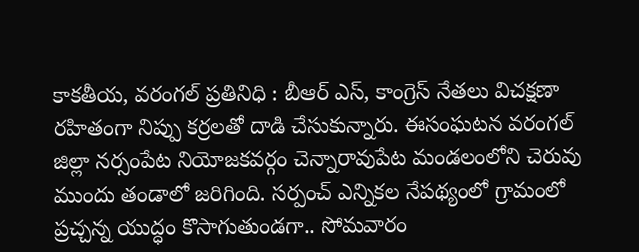కాక‌తీయ‌, వ‌రంగ‌ల్ ప్ర‌తినిధి : బీఆర్ ఎస్‌, కాంగ్రెస్ నేత‌లు విచ‌క్ష‌ణా ర‌హితంగా నిప్పు క‌ర్ర‌ల‌తో దాడి చేసుకున్నారు. ఈసంఘ‌ట‌న వ‌రంగ‌ల్ జిల్లా న‌ర్సంపేట నియోజ‌క‌వ‌ర్గం చెన్నారావుపేట మండ‌లంలోని చెరువు ముందు తండాలో జ‌రిగింది. స‌ర్పంచ్ ఎన్నిక‌ల నేప‌థ్యంలో గ్రామంలో ప్ర‌చ్చ‌న్న యుద్ధం కొసాగుతుండ‌గా.. సోమ‌వారం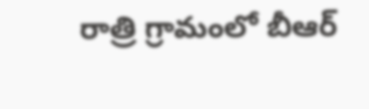రాత్రి గ్రామంలో బీఆర్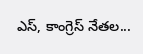ఎస్‌, కాంగ్రెస్ నేత‌ల...